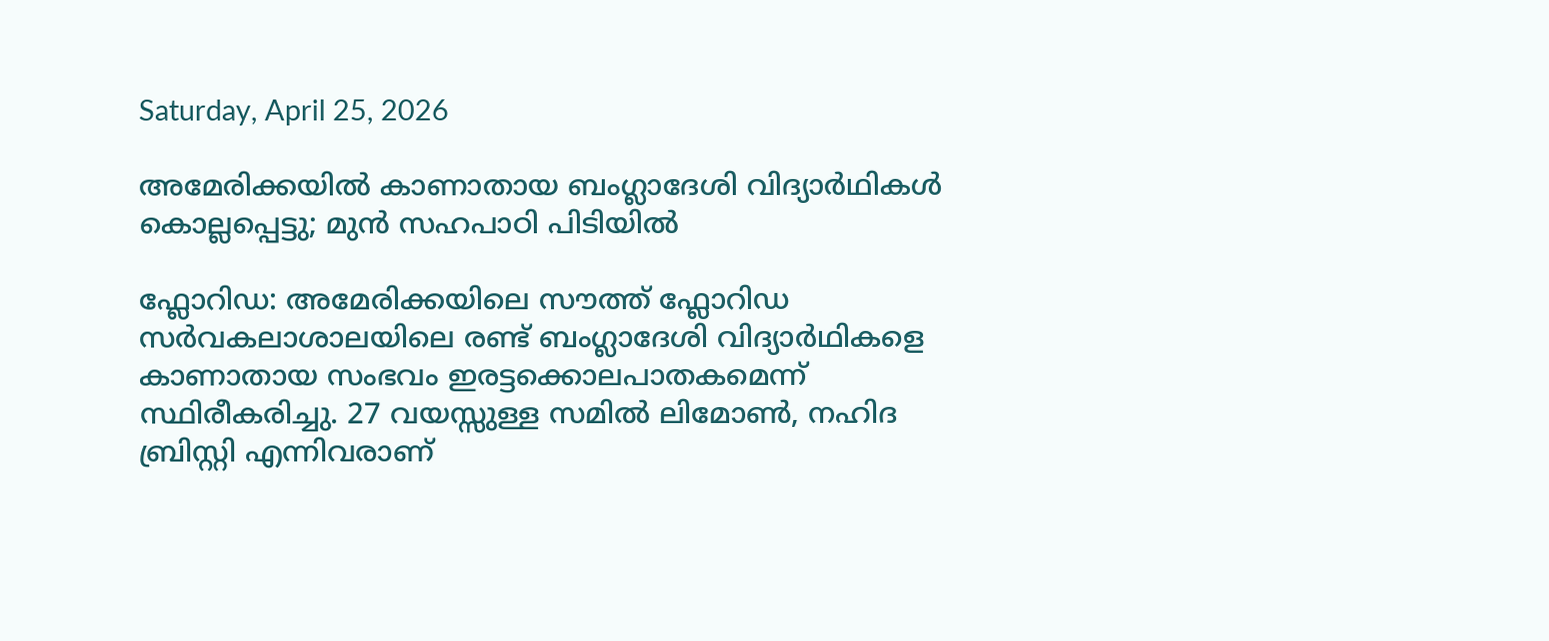Saturday, April 25, 2026

അമേരിക്കയിൽ കാണാതായ ബംഗ്ലാദേശി വിദ്യാർഥികൾ കൊല്ലപ്പെട്ടു; മുൻ സഹപാഠി പിടിയിൽ

ഫ്ലോറിഡ: അമേരിക്കയിലെ സൗത്ത് ഫ്ലോറിഡ സർവകലാശാലയിലെ രണ്ട് ബംഗ്ലാദേശി വിദ്യാർഥികളെ കാണാതായ സംഭവം ഇരട്ടക്കൊലപാതകമെന്ന് സ്ഥിരീകരിച്ചു. 27 വയസ്സുള്ള സമിൽ ലിമോൺ, നഹിദ ബ്രിസ്റ്റി എന്നിവരാണ്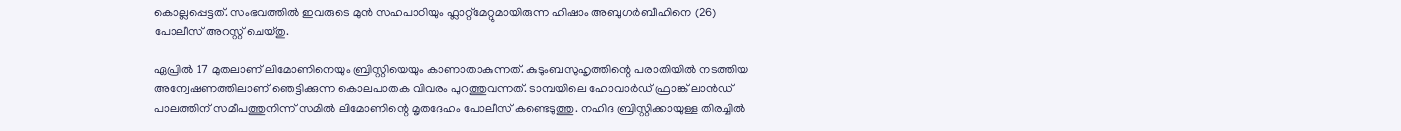കൊല്ലപ്പെട്ടത്. സംഭവത്തിൽ ഇവരുടെ മുൻ സഹപാഠിയും ഫ്ലാറ്റ്മേറ്റുമായിരുന്ന ഹിഷാം അബുഗർബീഹിനെ (26) പോലീസ് അറസ്റ്റ് ചെയ്തു.

ഏപ്രിൽ 17 മുതലാണ് ലിമോണിനെയും ബ്രിസ്റ്റിയെയും കാണാതാകുന്നത്. കുടുംബസുഹൃത്തിന്റെ പരാതിയിൽ നടത്തിയ അന്വേഷണത്തിലാണ് ഞെട്ടിക്കുന്ന കൊലപാതക വിവരം പുറത്തുവന്നത്. ടാമ്പയിലെ ഹോവാർഡ് ഫ്രാങ്ക് ലാൻഡ് പാലത്തിന് സമീപത്തുനിന്ന് സമിൽ ലിമോണിന്റെ മൃതദേഹം പോലീസ് കണ്ടെടുത്തു. നഹിദ ബ്രിസ്റ്റിക്കായുള്ള തിരച്ചിൽ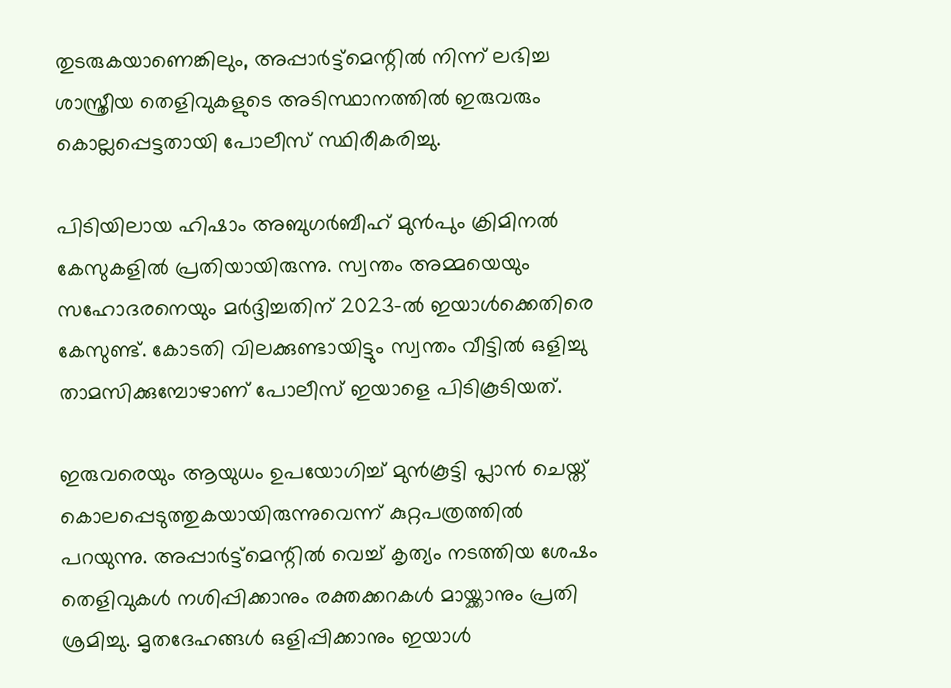തുടരുകയാണെങ്കിലും, അപ്പാർട്ട്‌മെന്റിൽ നിന്ന് ലഭിച്ച ശാസ്ത്രീയ തെളിവുകളുടെ അടിസ്ഥാനത്തിൽ ഇരുവരും കൊല്ലപ്പെട്ടതായി പോലീസ് സ്ഥിരീകരിച്ചു.

പിടിയിലായ ഹിഷാം അബുഗർബീഹ് മുൻപും ക്രിമിനൽ കേസുകളിൽ പ്രതിയായിരുന്നു. സ്വന്തം അമ്മയെയും സഹോദരനെയും മർദ്ദിച്ചതിന് 2023-ൽ ഇയാൾക്കെതിരെ കേസുണ്ട്. കോടതി വിലക്കുണ്ടായിട്ടും സ്വന്തം വീട്ടിൽ ഒളിച്ചു താമസിക്കുമ്പോഴാണ് പോലീസ് ഇയാളെ പിടികൂടിയത്.

ഇരുവരെയും ആയുധം ഉപയോഗിച്ച് മുൻകൂട്ടി പ്ലാൻ ചെയ്ത് കൊലപ്പെടുത്തുകയായിരുന്നുവെന്ന് കുറ്റപത്രത്തിൽ പറയുന്നു. അപ്പാർട്ട്‌മെന്റിൽ വെച്ച് കൃത്യം നടത്തിയ ശേഷം തെളിവുകൾ നശിപ്പിക്കാനും രക്തക്കറകൾ മായ്ക്കാനും പ്രതി ശ്രമിച്ചു. മൃതദേഹങ്ങൾ ഒളിപ്പിക്കാനും ഇയാൾ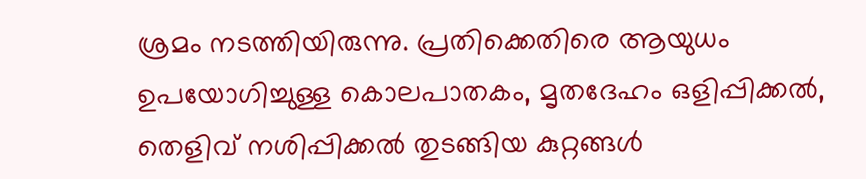ശ്രമം നടത്തിയിരുന്നു. പ്രതിക്കെതിരെ ആയുധം ഉപയോഗിച്ചുള്ള കൊലപാതകം, മൃതദേഹം ഒളിപ്പിക്കൽ, തെളിവ് നശിപ്പിക്കൽ തുടങ്ങിയ കുറ്റങ്ങൾ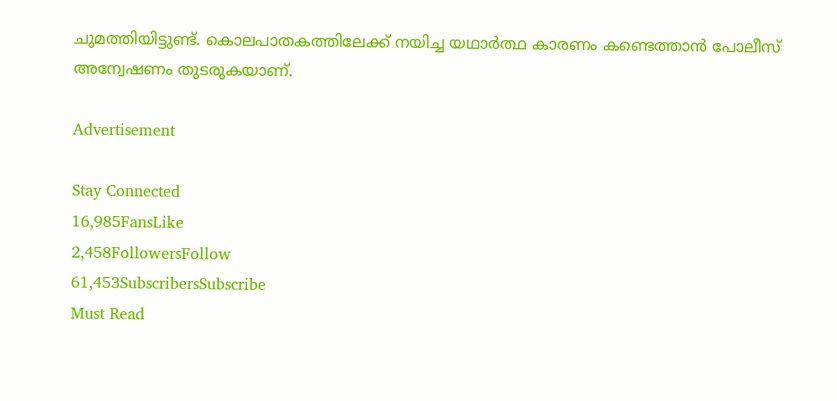ചുമത്തിയിട്ടുണ്ട്. കൊലപാതകത്തിലേക്ക് നയിച്ച യഥാർത്ഥ കാരണം കണ്ടെത്താൻ പോലീസ് അന്വേഷണം തുടരുകയാണ്.

Advertisement

Stay Connected
16,985FansLike
2,458FollowersFollow
61,453SubscribersSubscribe
Must Read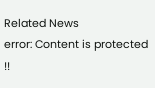Related News
error: Content is protected !!